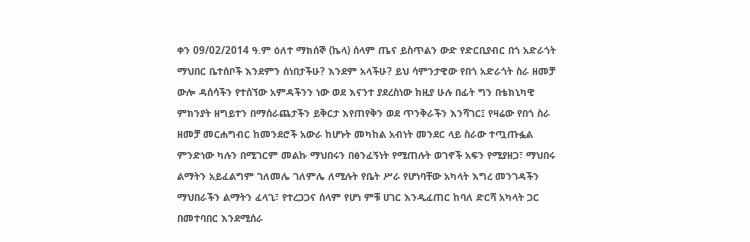ቀን 09/02/2014 ዓ.ም ዕለተ ማክሰኞ (ኬላ) ሰላም ጤና ይስጥልን ውድ የድርቢያብር በጎ አድራጎት ማህበር ቤተሰቦች እንደምን ሰነበታችሁ? እንደም አላችሁ? ይህ ሳምንታዊው የበጎ አድራጎት ስራ ዘመቻ ውሎ ዳሰሳችን የተሰኘው አምዳችንን ነው ወደ እናንተ ያደረስነው ከዚያ ሁሉ በፊት ግን በቴክኒካዊ ምክንያት ዘግይተን በማሰራጨታችን ይቅርታ እየጠየቅን ወደ ጥንቅራችን እንሻገር፤ የዛሬው የበጎ ስራ ዘመቻ መርሐግብር ከመንደሮች አውራ ከሆኑት መካከል አብነት መንደር ላይ ስራው ተጧጡፏል ምንድነው ካሉን በሚገርም መልኩ ማህበሩን በፅንፈኝነት የሚጠሉት ወገኖች አፍን የሚያዘጋ፣ ማህበሩ ልማትን አይፈልግም ገለመሌ ገለምሌ ለሚሉት የቤት ሥራ የሆነባቸው አካላት እግረ መንገዳችን ማህበራችን ልማትን ፈላጊ፣ የተረጋጋና ሰላም የሆነ ምቹ ሀገር እንዲፈጠር ከባለ ድርሻ አካላት ጋር በመተባበር እንደሚሰራ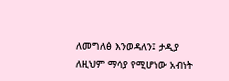ለመግለፅ እንወዳለን፤ ታዲያ ለዚህም ማሳያ የሚሆነው አብነት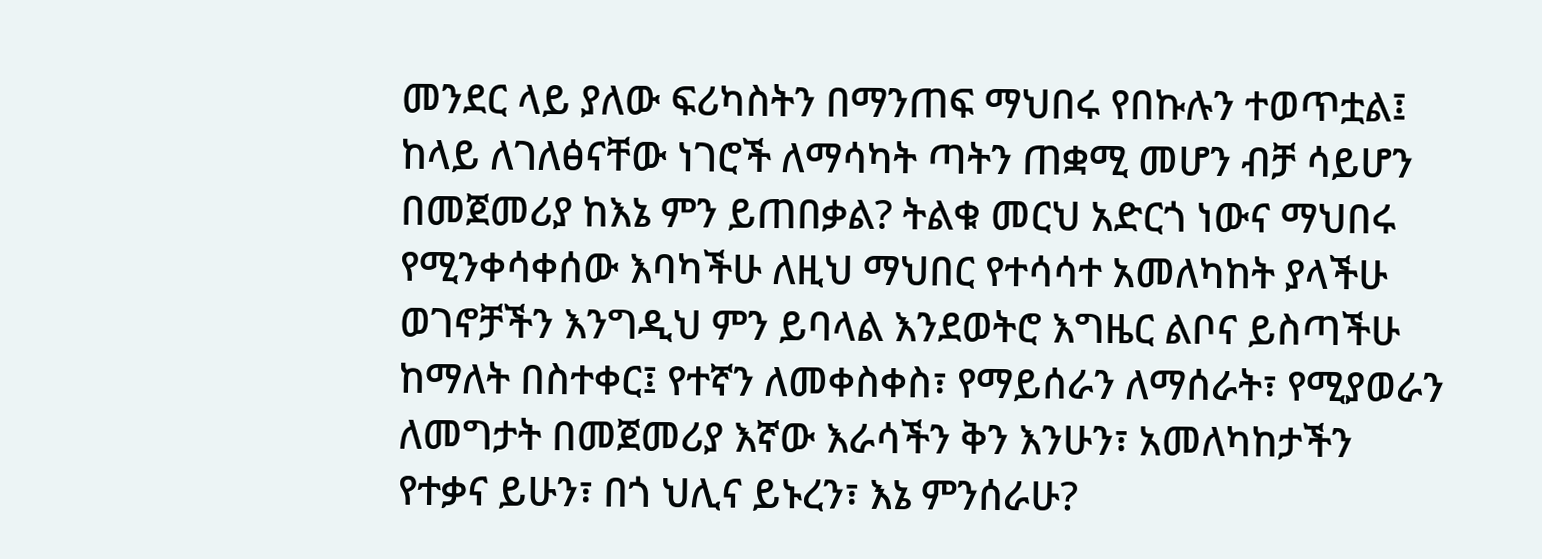መንደር ላይ ያለው ፍሪካስትን በማንጠፍ ማህበሩ የበኩሉን ተወጥቷል፤ ከላይ ለገለፅናቸው ነገሮች ለማሳካት ጣትን ጠቋሚ መሆን ብቻ ሳይሆን በመጀመሪያ ከእኔ ምን ይጠበቃል? ትልቁ መርህ አድርጎ ነውና ማህበሩ የሚንቀሳቀሰው እባካችሁ ለዚህ ማህበር የተሳሳተ አመለካከት ያላችሁ ወገኖቻችን እንግዲህ ምን ይባላል እንደወትሮ እግዜር ልቦና ይስጣችሁ ከማለት በስተቀር፤ የተኛን ለመቀስቀስ፣ የማይሰራን ለማሰራት፣ የሚያወራን ለመግታት በመጀመሪያ እኛው እራሳችን ቅን እንሁን፣ አመለካከታችን የተቃና ይሁን፣ በጎ ህሊና ይኑረን፣ እኔ ምንሰራሁ?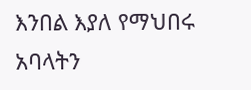እንበል እያለ የማህበሩ አባላትን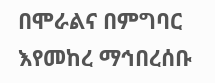በሞራልና በምግባር እየመከረ ማኅበረሰቡ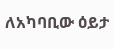ለአካባቢው ዕይታ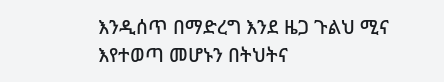እንዲሰጥ በማድረግ እንደ ዜጋ ጉልህ ሚና እየተወጣ መሆኑን በትህትና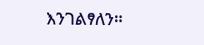እንገልፃለን።